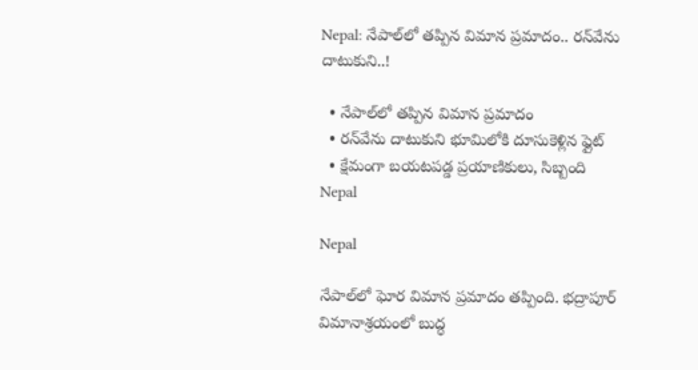Nepal: నేపాల్‌లో తప్పిన విమాన ప్రమాదం.. రన్‌వే‌ను దాటుకుని..!

  • నేపాల్‌లో తప్పిన విమాన ప్రమాదం
  • రన్‌వేను దాటుకుని భూమిలోకి దూసుకెళ్లిన ఫ్లైట్
  • క్షేమంగా బయటపడ్డ ప్రయాణికులు, సిబ్బంది
Nepal

Nepal

నేపాల్‌లో ఘోర విమాన ప్రమాదం తప్పింది. భద్రాపూర్ విమానాశ్రయంలో బుద్ధ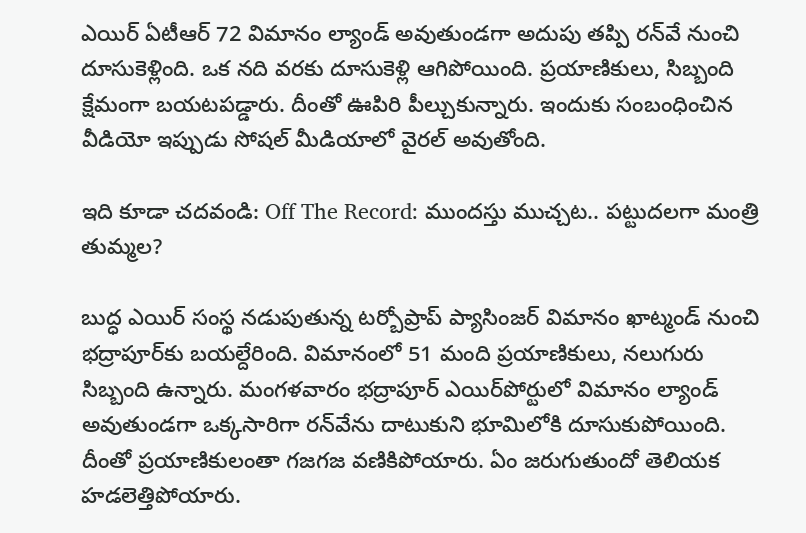ఎయిర్ ఏటీఆర్ 72 విమానం ల్యాండ్ అవుతుండగా అదుపు తప్పి రన్‌వే నుంచి దూసుకెళ్లింది. ఒక నది వరకు దూసుకెళ్లి ఆగిపోయింది. ప్రయాణికులు, సిబ్బంది క్షేమంగా బయటపడ్డారు. దీంతో ఊపిరి పీల్చుకున్నారు. ఇందుకు సంబంధించిన వీడియో ఇప్పుడు సోషల్ మీడియాలో వైరల్ అవుతోంది.

ఇది కూడా చదవండి: Off The Record: ముందస్తు ముచ్చట.. పట్టుదలగా మంత్రి తుమ్మల?

బుద్ధ ఎయిర్ సంస్థ నడుపుతున్న టర్బోప్రాప్ ప్యాసింజర్ విమానం ఖాట్మండ్ నుంచి భద్రాపూర్‌కు బయల్దేరింది. విమానంలో 51 మంది ప్రయాణికులు, నలుగురు సిబ్బంది ఉన్నారు. మంగళవారం భద్రాపూర్ ఎయిర్‌పోర్టులో విమానం ల్యాండ్ అవుతుండగా ఒక్కసారిగా రన్‌వేను దాటుకుని భూమిలోకి దూసుకుపోయింది. దీంతో ప్రయాణికులంతా గజగజ వణికిపోయారు. ఏం జరుగుతుందో తెలియక హడలెత్తిపోయారు.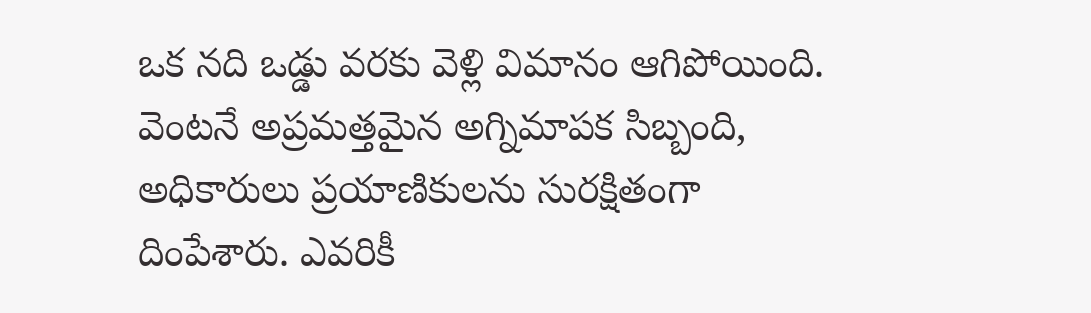ఒక నది ఒడ్డు వరకు వెళ్లి విమానం ఆగిపోయింది. వెంటనే అప్రమత్తమైన అగ్నిమాపక సిబ్బంది, అధికారులు ప్రయాణికులను సురక్షితంగా దింపేశారు. ఎవరికీ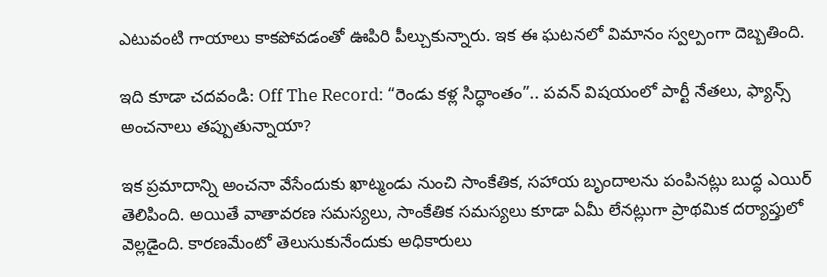ఎటువంటి గాయాలు కాకపోవడంతో ఊపిరి పీల్చుకున్నారు. ఇక ఈ ఘటనలో విమానం స్వల్పంగా దెబ్బతింది.

ఇది కూడా చదవండి: Off The Record: “రెండు కళ్ల సిద్ధాంతం”.. పవన్‌ విషయంలో పార్టీ నేతలు, ఫ్యాన్స్ అంచనాలు తప్పుతున్నాయా?

ఇక ప్రమాదాన్ని అంచనా వేసేందుకు ఖాట్మండు నుంచి సాంకేతిక, సహాయ బృందాలను పంపినట్లు బుద్ధ ఎయిర్ తెలిపింది. అయితే వాతావరణ సమస్యలు, సాంకేతిక సమస్యలు కూడా ఏమీ లేనట్లుగా ప్రాథమిక దర్యాప్తులో వెల్లడైంది. కారణమేంటో తెలుసుకునేందుకు అధికారులు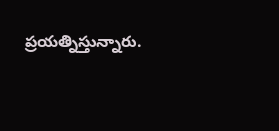ప్రయత్నిస్తున్నారు.